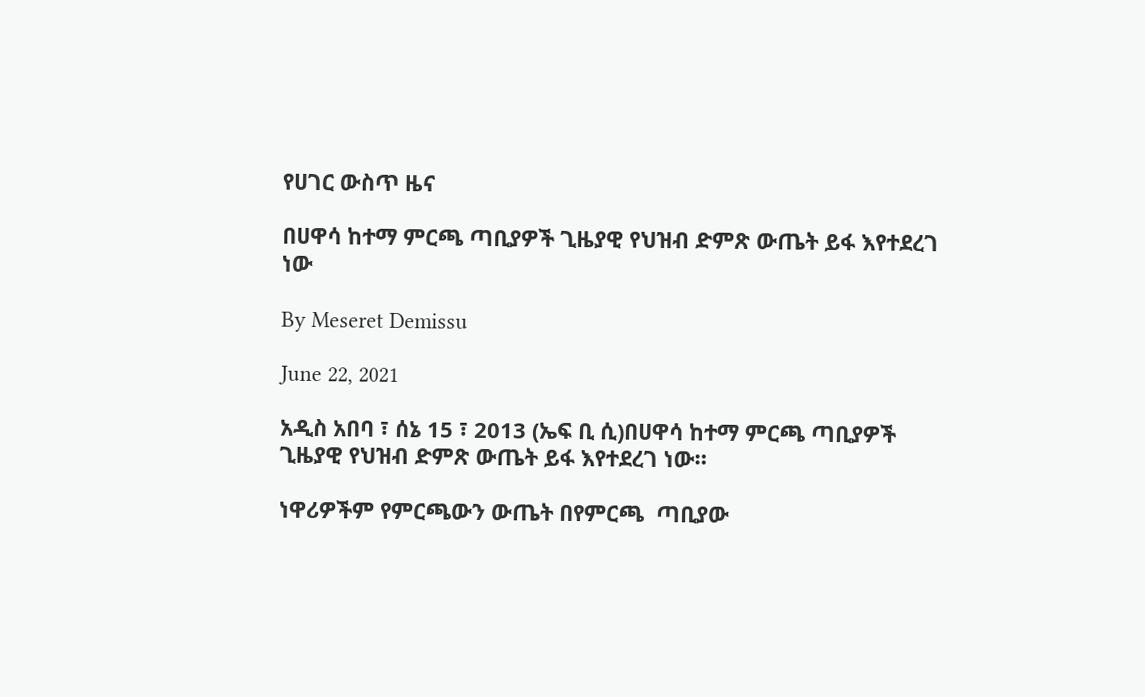የሀገር ውስጥ ዜና

በሀዋሳ ከተማ ምርጫ ጣቢያዎች ጊዜያዊ የህዝብ ድምጽ ውጤት ይፋ እየተደረገ ነው

By Meseret Demissu

June 22, 2021

አዲስ አበባ ፣ ሰኔ 15 ፣ 2013 (ኤፍ ቢ ሲ)በሀዋሳ ከተማ ምርጫ ጣቢያዎች ጊዜያዊ የህዝብ ድምጽ ውጤት ይፋ እየተደረገ ነው።

ነዋሪዎችም የምርጫውን ውጤት በየምርጫ  ጣቢያው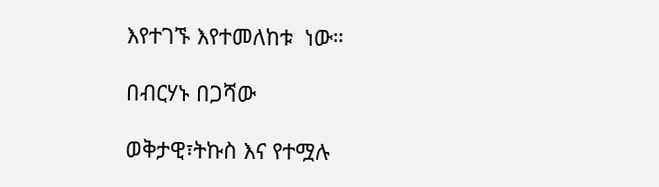እየተገኙ እየተመለከቱ  ነው።

በብርሃኑ በጋሻው

ወቅታዊ፣ትኩስ እና የተሟሉ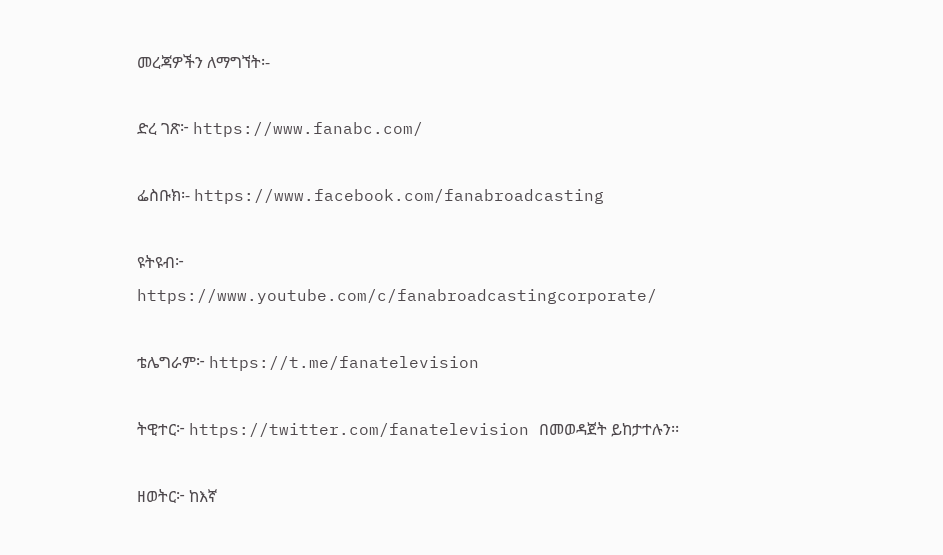መረጃዎችን ለማግኘት፡-

ድረ ገጽ፦ https://www.fanabc.com/

ፌስቡክ፡- https://www.facebook.com/fanabroadcasting

ዩትዩብ፦ https://www.youtube.com/c/fanabroadcastingcorporate/

ቴሌግራም፦ https://t.me/fanatelevision

ትዊተር፦ https://twitter.com/fanatelevision በመወዳጀት ይከታተሉን፡፡

ዘወትር፦ ከእኛ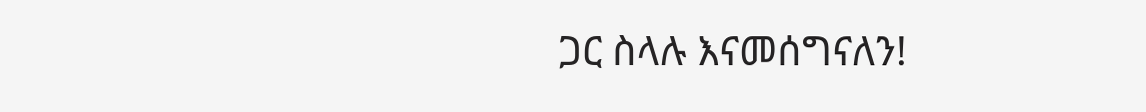ጋር ስላሉ እናመሰግናለን!